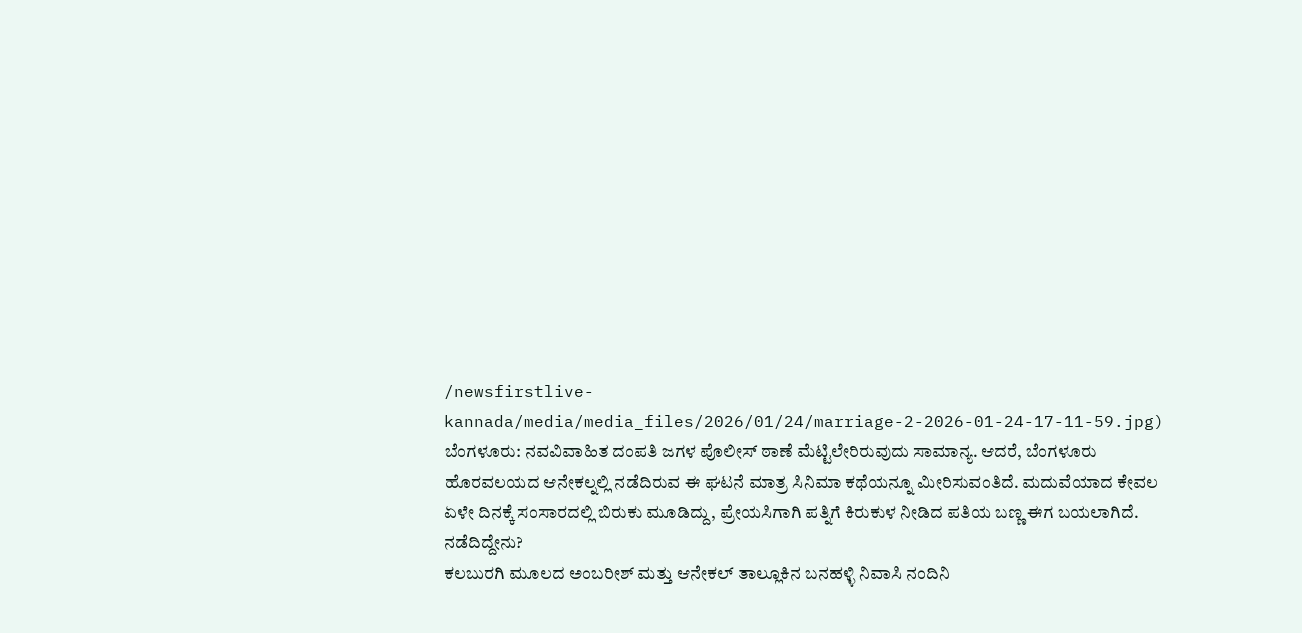/newsfirstlive-kannada/media/media_files/2026/01/24/marriage-2-2026-01-24-17-11-59.jpg)
ಬೆಂಗಳೂರು: ನವವಿವಾಹಿತ ದಂಪತಿ ಜಗಳ ಪೊಲೀಸ್ ಠಾಣೆ ಮೆಟ್ಟಿಲೇರಿರುವುದು ಸಾಮಾನ್ಯ. ಆದರೆ, ಬೆಂಗಳೂರು ಹೊರವಲಯದ ಆನೇಕಲ್ನಲ್ಲಿ ನಡೆದಿರುವ ಈ ಘಟನೆ ಮಾತ್ರ ಸಿನಿಮಾ ಕಥೆಯನ್ನೂ ಮೀರಿಸುವಂತಿದೆ. ಮದುವೆಯಾದ ಕೇವಲ ಏಳೇ ದಿನಕ್ಕೆ ಸಂಸಾರದಲ್ಲಿ ಬಿರುಕು ಮೂಡಿದ್ದು, ಪ್ರೇಯಸಿಗಾಗಿ ಪತ್ನಿಗೆ ಕಿರುಕುಳ ನೀಡಿದ ಪತಿಯ ಬಣ್ಣ ಈಗ ಬಯಲಾಗಿದೆ.
ನಡೆದಿದ್ದೇನು?
ಕಲಬುರಗಿ ಮೂಲದ ಅಂಬರೀಶ್ ಮತ್ತು ಆನೇಕಲ್ ತಾಲ್ಲೂಕಿನ ಬನಹಳ್ಳಿ ನಿವಾಸಿ ನಂದಿನಿ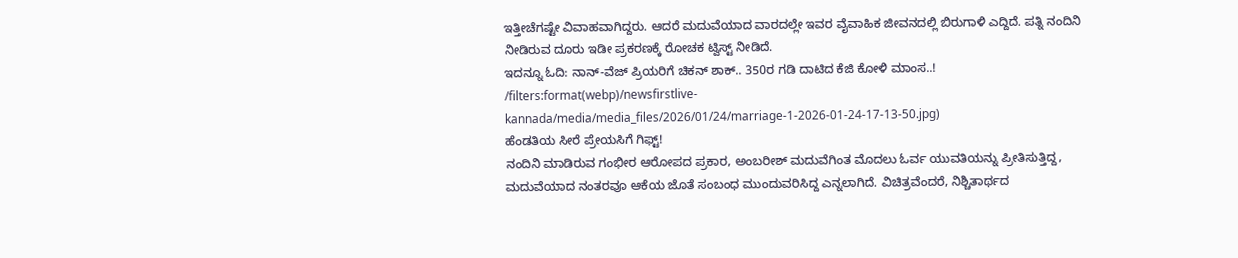ಇತ್ತೀಚೆಗಷ್ಟೇ ವಿವಾಹವಾಗಿದ್ದರು. ಆದರೆ ಮದುವೆಯಾದ ವಾರದಲ್ಲೇ ಇವರ ವೈವಾಹಿಕ ಜೀವನದಲ್ಲಿ ಬಿರುಗಾಳಿ ಎದ್ದಿದೆ. ಪತ್ನಿ ನಂದಿನಿ ನೀಡಿರುವ ದೂರು ಇಡೀ ಪ್ರಕರಣಕ್ಕೆ ರೋಚಕ ಟ್ವಿಸ್ಟ್ ನೀಡಿದೆ.
ಇದನ್ನೂ ಓದಿ: ನಾನ್-ವೆಜ್ ಪ್ರಿಯರಿಗೆ ಚಿಕನ್ ಶಾಕ್.. 350ರ ಗಡಿ ದಾಟಿದ ಕೆಜಿ ಕೋಳಿ ಮಾಂಸ..!
/filters:format(webp)/newsfirstlive-kannada/media/media_files/2026/01/24/marriage-1-2026-01-24-17-13-50.jpg)
ಹೆಂಡತಿಯ ಸೀರೆ ಪ್ರೇಯಸಿಗೆ ಗಿಫ್ಟ್!
ನಂದಿನಿ ಮಾಡಿರುವ ಗಂಭೀರ ಆರೋಪದ ಪ್ರಕಾರ, ಅಂಬರೀಶ್ ಮದುವೆಗಿಂತ ಮೊದಲು ಓರ್ವ ಯುವತಿಯನ್ನು ಪ್ರೀತಿಸುತ್ತಿದ್ದ, ಮದುವೆಯಾದ ನಂತರವೂ ಆಕೆಯ ಜೊತೆ ಸಂಬಂಧ ಮುಂದುವರಿಸಿದ್ದ ಎನ್ನಲಾಗಿದೆ. ವಿಚಿತ್ರವೆಂದರೆ, ನಿಶ್ಚಿತಾರ್ಥದ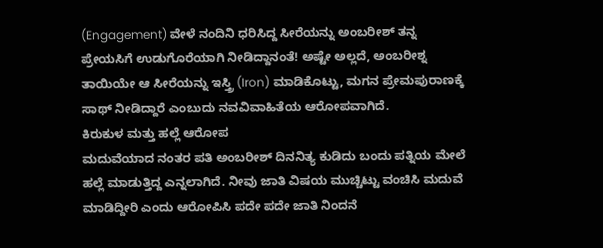(Engagement) ವೇಳೆ ನಂದಿನಿ ಧರಿಸಿದ್ದ ಸೀರೆಯನ್ನು ಅಂಬರೀಶ್ ತನ್ನ ಪ್ರೇಯಸಿಗೆ ಉಡುಗೊರೆಯಾಗಿ ನೀಡಿದ್ದಾನಂತೆ! ಅಷ್ಟೇ ಅಲ್ಲದೆ, ಅಂಬರೀಶ್ನ ತಾಯಿಯೇ ಆ ಸೀರೆಯನ್ನು ಇಸ್ತ್ರಿ (Iron) ಮಾಡಿಕೊಟ್ಟು, ಮಗನ ಪ್ರೇಮಪುರಾಣಕ್ಕೆ ಸಾಥ್ ನೀಡಿದ್ದಾರೆ ಎಂಬುದು ನವವಿವಾಹಿತೆಯ ಆರೋಪವಾಗಿದೆ.
ಕಿರುಕುಳ ಮತ್ತು ಹಲ್ಲೆ ಆರೋಪ
ಮದುವೆಯಾದ ನಂತರ ಪತಿ ಅಂಬರೀಶ್ ದಿನನಿತ್ಯ ಕುಡಿದು ಬಂದು ಪತ್ನಿಯ ಮೇಲೆ ಹಲ್ಲೆ ಮಾಡುತ್ತಿದ್ದ ಎನ್ನಲಾಗಿದೆ. ನೀವು ಜಾತಿ ವಿಷಯ ಮುಚ್ಚಿಟ್ಟು ವಂಚಿಸಿ ಮದುವೆ ಮಾಡಿದ್ದೀರಿ ಎಂದು ಆರೋಪಿಸಿ ಪದೇ ಪದೇ ಜಾತಿ ನಿಂದನೆ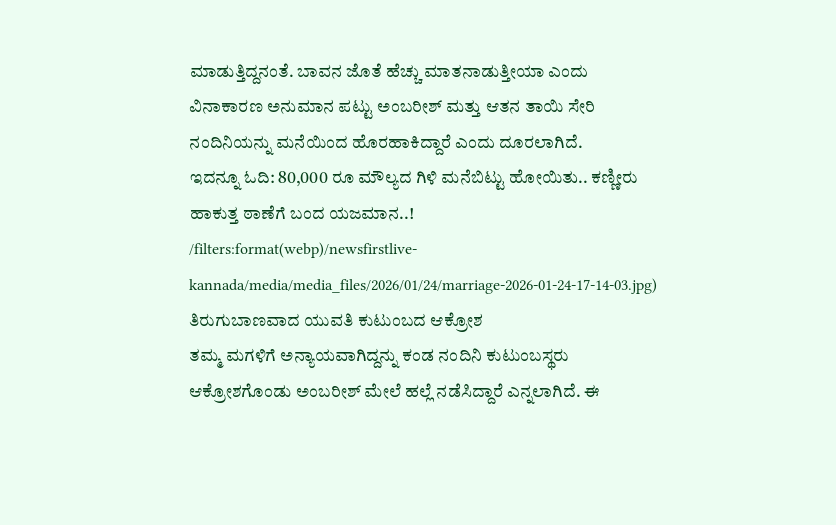ಮಾಡುತ್ತಿದ್ದನಂತೆ. ಬಾವನ ಜೊತೆ ಹೆಚ್ಚು ಮಾತನಾಡುತ್ತೀಯಾ ಎಂದು ವಿನಾಕಾರಣ ಅನುಮಾನ ಪಟ್ಟು ಅಂಬರೀಶ್ ಮತ್ತು ಆತನ ತಾಯಿ ಸೇರಿ ನಂದಿನಿಯನ್ನು ಮನೆಯಿಂದ ಹೊರಹಾಕಿದ್ದಾರೆ ಎಂದು ದೂರಲಾಗಿದೆ.
ಇದನ್ನೂ ಓದಿ: 80,000 ರೂ ಮೌಲ್ಯದ ಗಿಳಿ ಮನೆಬಿಟ್ಟು ಹೋಯಿತು.. ಕಣ್ಣೀರು ಹಾಕುತ್ತ ಠಾಣೆಗೆ ಬಂದ ಯಜಮಾನ..!
/filters:format(webp)/newsfirstlive-kannada/media/media_files/2026/01/24/marriage-2026-01-24-17-14-03.jpg)
ತಿರುಗುಬಾಣವಾದ ಯುವತಿ ಕುಟುಂಬದ ಆಕ್ರೋಶ
ತಮ್ಮ ಮಗಳಿಗೆ ಅನ್ಯಾಯವಾಗಿದ್ದನ್ನು ಕಂಡ ನಂದಿನಿ ಕುಟುಂಬಸ್ಥರು ಆಕ್ರೋಶಗೊಂಡು ಅಂಬರೀಶ್ ಮೇಲೆ ಹಲ್ಲೆ ನಡೆಸಿದ್ದಾರೆ ಎನ್ನಲಾಗಿದೆ. ಈ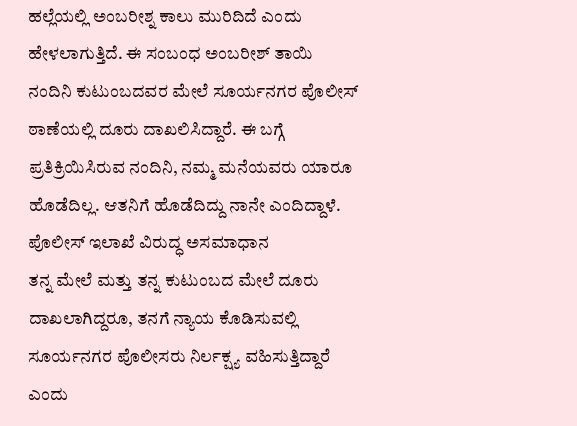ಹಲ್ಲೆಯಲ್ಲಿ ಅಂಬರೀಶ್ನ ಕಾಲು ಮುರಿದಿದೆ ಎಂದು ಹೇಳಲಾಗುತ್ತಿದೆ. ಈ ಸಂಬಂಧ ಅಂಬರೀಶ್ ತಾಯಿ ನಂದಿನಿ ಕುಟುಂಬದವರ ಮೇಲೆ ಸೂರ್ಯನಗರ ಪೊಲೀಸ್ ಠಾಣೆಯಲ್ಲಿ ದೂರು ದಾಖಲಿಸಿದ್ದಾರೆ. ಈ ಬಗ್ಗೆ ಪ್ರತಿಕ್ರಿಯಿಸಿರುವ ನಂದಿನಿ, ನಮ್ಮ ಮನೆಯವರು ಯಾರೂ ಹೊಡೆದಿಲ್ಲ. ಆತನಿಗೆ ಹೊಡೆದಿದ್ದು ನಾನೇ ಎಂದಿದ್ದಾಳೆ.
ಪೊಲೀಸ್ ಇಲಾಖೆ ವಿರುದ್ಧ ಅಸಮಾಧಾನ
ತನ್ನ ಮೇಲೆ ಮತ್ತು ತನ್ನ ಕುಟುಂಬದ ಮೇಲೆ ದೂರು ದಾಖಲಾಗಿದ್ದರೂ, ತನಗೆ ನ್ಯಾಯ ಕೊಡಿಸುವಲ್ಲಿ ಸೂರ್ಯನಗರ ಪೊಲೀಸರು ನಿರ್ಲಕ್ಷ್ಯ ವಹಿಸುತ್ತಿದ್ದಾರೆ ಎಂದು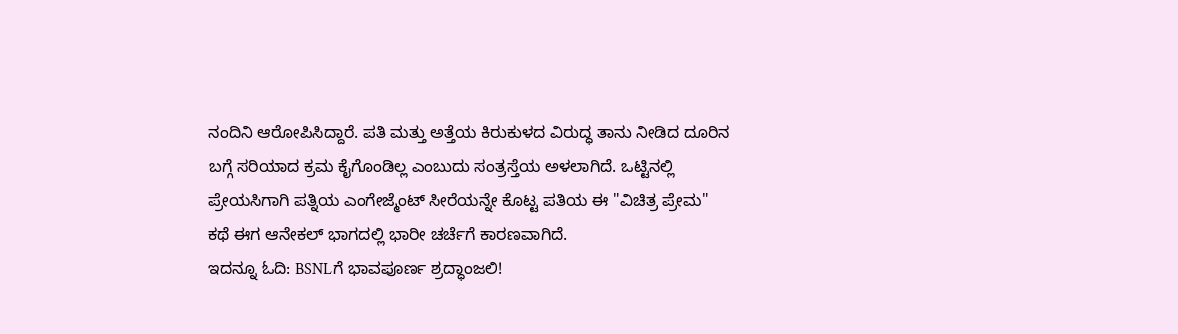ನಂದಿನಿ ಆರೋಪಿಸಿದ್ದಾರೆ. ಪತಿ ಮತ್ತು ಅತ್ತೆಯ ಕಿರುಕುಳದ ವಿರುದ್ಧ ತಾನು ನೀಡಿದ ದೂರಿನ ಬಗ್ಗೆ ಸರಿಯಾದ ಕ್ರಮ ಕೈಗೊಂಡಿಲ್ಲ ಎಂಬುದು ಸಂತ್ರಸ್ತೆಯ ಅಳಲಾಗಿದೆ. ಒಟ್ಟಿನಲ್ಲಿ ಪ್ರೇಯಸಿಗಾಗಿ ಪತ್ನಿಯ ಎಂಗೇಜ್ಮೆಂಟ್ ಸೀರೆಯನ್ನೇ ಕೊಟ್ಟ ಪತಿಯ ಈ "ವಿಚಿತ್ರ ಪ್ರೇಮ" ಕಥೆ ಈಗ ಆನೇಕಲ್ ಭಾಗದಲ್ಲಿ ಭಾರೀ ಚರ್ಚೆಗೆ ಕಾರಣವಾಗಿದೆ.
ಇದನ್ನೂ ಓದಿ: BSNLಗೆ ಭಾವಪೂರ್ಣ ಶ್ರದ್ಧಾಂಜಲಿ!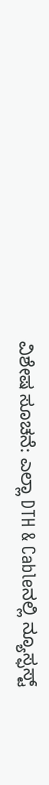ವಿಶೇಷ ಸೂಚನೆ: ಎಲ್ಲಾ DTH & Cableನಲ್ಲಿ ನ್ಯೂಸ್ಫಸ್ಟ್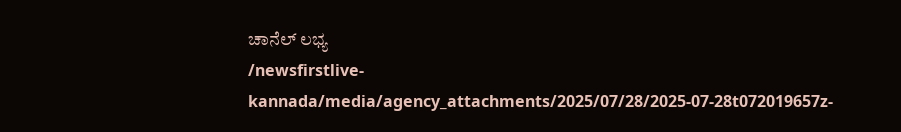ಚಾನೆಲ್ ಲಭ್ಯ
/newsfirstlive-kannada/media/agency_attachments/2025/07/28/2025-07-28t072019657z-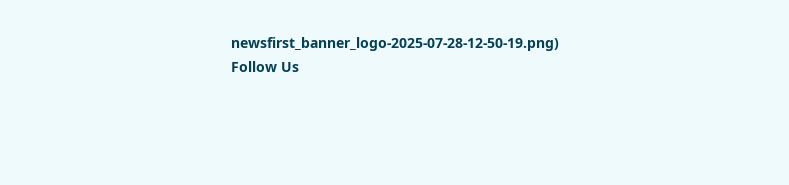newsfirst_banner_logo-2025-07-28-12-50-19.png)
Follow Us